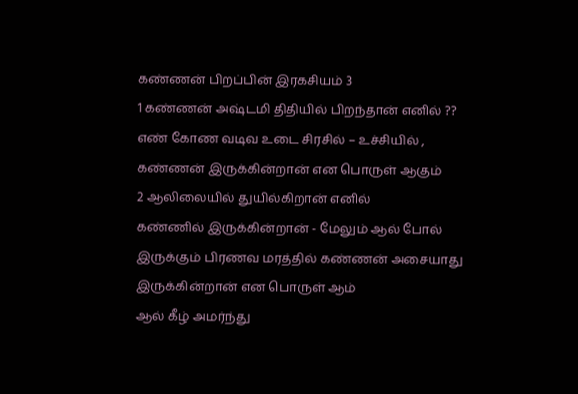கண்ணன் பிறப்பின் இரகசியம் 3
1 கண்ணன் அஷ்டமி திதியில் பிறந்தான் எனில் ??
எண் கோண வடிவ உடை சிரசில் – உச்சியில் , கண்ணன் இருக்கின்றான் என பொருள் ஆகும்
2 ஆலிலையில் துயில்கிறான் எனில்
கண்ணில் இருக்கின்றான் - மேலும் ஆல் போல் இருக்கும் பிரணவ மரத்தில் கண்ணன் அசையாது இருக்கின்றான் என பொருள் ஆம்
ஆல் கீழ் அமர்ந்து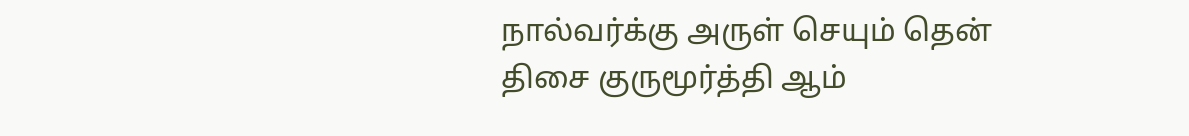நால்வர்க்கு அருள் செயும் தென் திசை குருமூர்த்தி ஆம்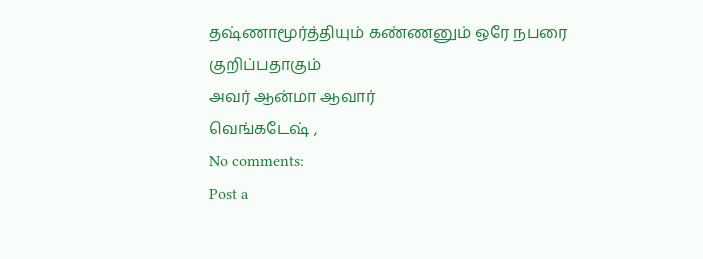தஷ்ணாமூர்த்தியும் கண்ணனும் ஒரே நபரை குறிப்பதாகும்
அவர் ஆன்மா ஆவார்
வெங்கடேஷ் ,
No comments:
Post a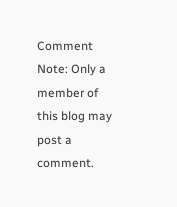Comment
Note: Only a member of this blog may post a comment.